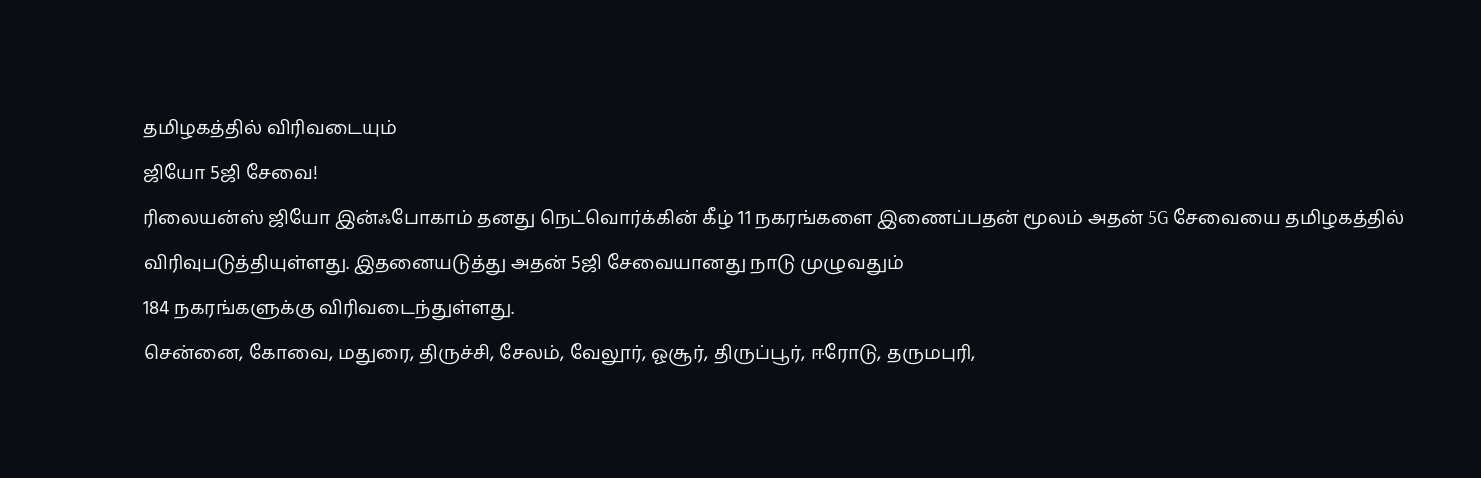தமிழகத்தில் விரிவடையும்
ஜியோ 5ஜி சேவை!
ரிலையன்ஸ் ஜியோ இன்ஃபோகாம் தனது நெட்வொர்க்கின் கீழ் 11 நகரங்களை இணைப்பதன் மூலம் அதன் 5G சேவையை தமிழகத்தில் விரிவுபடுத்தியுள்ளது. இதனையடுத்து அதன் 5ஜி சேவையானது நாடு முழுவதும்
184 நகரங்களுக்கு விரிவடைந்துள்ளது.
சென்னை, கோவை, மதுரை, திருச்சி, சேலம், வேலூர், ஓசூர், திருப்பூர், ஈரோடு, தருமபுரி,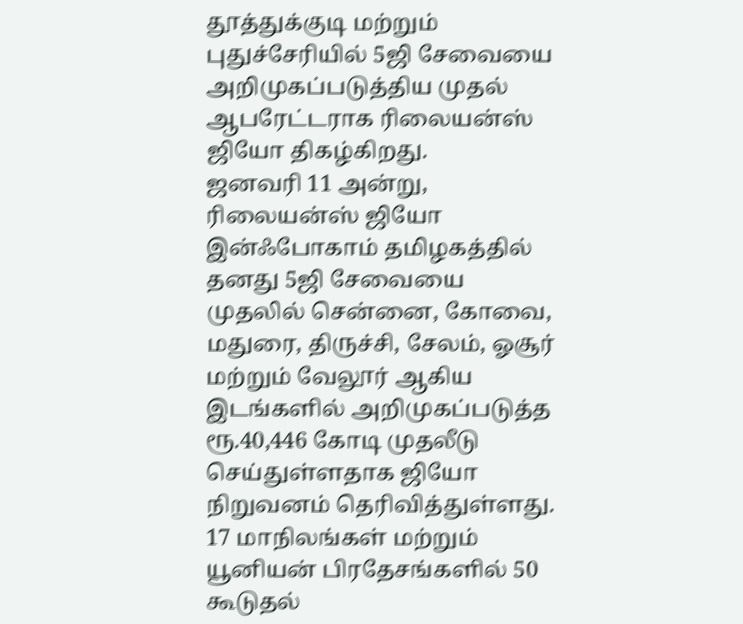தூத்துக்குடி மற்றும்
புதுச்சேரியில் 5ஜி சேவையை
அறிமுகப்படுத்திய முதல் ஆபரேட்டராக ரிலையன்ஸ் ஜியோ திகழ்கிறது.
ஜனவரி 11 அன்று, ரிலையன்ஸ் ஜியோ
இன்ஃபோகாம் தமிழகத்தில் தனது 5ஜி சேவையை முதலில் சென்னை, கோவை, மதுரை, திருச்சி, சேலம், ஓசூர்
மற்றும் வேலூர் ஆகிய இடங்களில் அறிமுகப்படுத்த ரூ.40,446 கோடி முதலீடு
செய்துள்ளதாக ஜியோ நிறுவனம் தெரிவித்துள்ளது.
17 மாநிலங்கள் மற்றும் யூனியன் பிரதேசங்களில் 50 கூடுதல்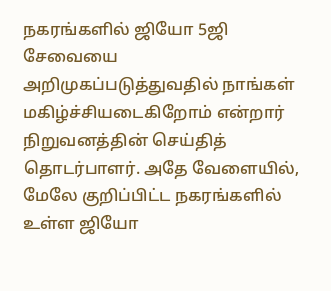நகரங்களில் ஜியோ 5ஜி சேவையை
அறிமுகப்படுத்துவதில் நாங்கள் மகிழ்ச்சியடைகிறோம் என்றார்
நிறுவனத்தின் செய்தித் தொடர்பாளர். அதே வேளையில், மேலே குறிப்பிட்ட நகரங்களில் உள்ள ஜியோ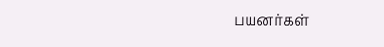பயனர்கள்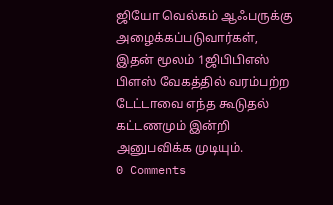ஜியோ வெல்கம் ஆஃபருக்கு
அழைக்கப்படுவார்கள், இதன் மூலம் 1ஜிபிபிஎஸ் பிளஸ் வேகத்தில் வரம்பற்ற
டேட்டாவை எந்த கூடுதல் கட்டணமும் இன்றி அனுபவிக்க முடியும்.
0 Comments